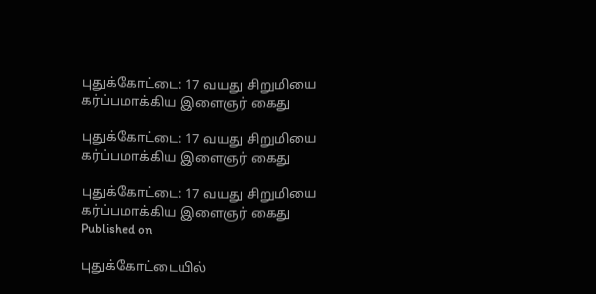புதுக்கோட்டை: 17 வயது சிறுமியை கர்ப்பமாக்கிய இளைஞர் கைது

புதுக்கோட்டை: 17 வயது சிறுமியை கர்ப்பமாக்கிய இளைஞர் கைது

புதுக்கோட்டை: 17 வயது சிறுமியை கர்ப்பமாக்கிய இளைஞர் கைது
Published on

புதுக்கோட்டையில்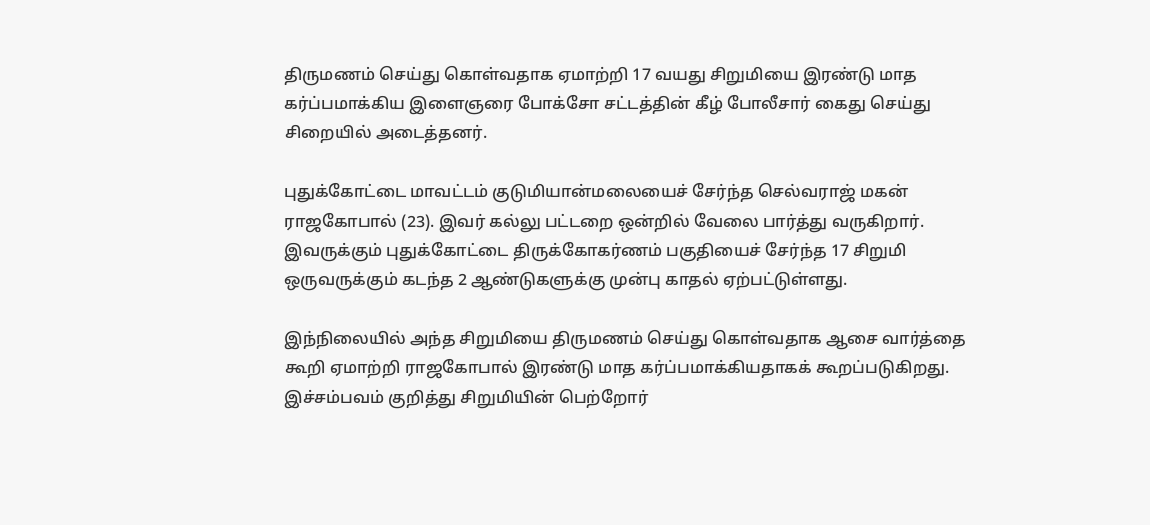திருமணம் செய்து கொள்வதாக ஏமாற்றி 17 வயது சிறுமியை இரண்டு மாத கர்ப்பமாக்கிய இளைஞரை போக்சோ சட்டத்தின் கீழ் போலீசார் கைது செய்து சிறையில் அடைத்தனர்.

புதுக்கோட்டை மாவட்டம் குடுமியான்மலையைச் சேர்ந்த செல்வராஜ் மகன் ராஜகோபால் (23). இவர் கல்லு பட்டறை ஒன்றில் வேலை பார்த்து வருகிறார். இவருக்கும் புதுக்கோட்டை திருக்கோகர்ணம் பகுதியைச் சேர்ந்த 17 சிறுமி ஒருவருக்கும் கடந்த 2 ஆண்டுகளுக்கு முன்பு காதல் ஏற்பட்டுள்ளது.

இந்நிலையில் அந்த சிறுமியை திருமணம் செய்து கொள்வதாக ஆசை வார்த்தை கூறி ஏமாற்றி ராஜகோபால் இரண்டு மாத கர்ப்பமாக்கியதாகக் கூறப்படுகிறது. இச்சம்பவம் குறித்து சிறுமியின் பெற்றோர்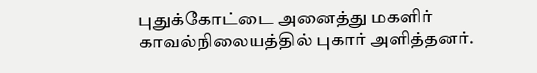புதுக்கோட்டை அனைத்து மகளிர் காவல்நிலையத்தில் புகார் அளித்தனர்.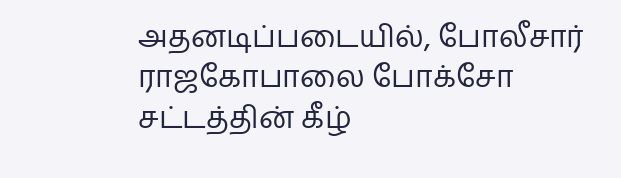அதனடிப்படையில், போலீசார் ராஜகோபாலை போக்சோ சட்டத்தின் கீழ்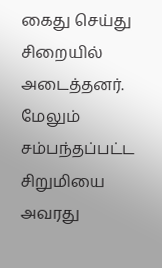கைது செய்து சிறையில் அடைத்தனர். மேலும் சம்பந்தப்பட்ட சிறுமியை அவரது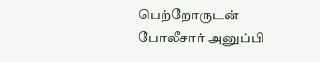பெற்றோருடன் போலீசார் அனுப்பி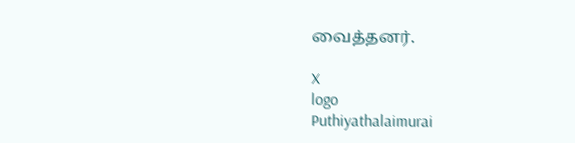வைத்தனர்.

X
logo
Puthiyathalaimurai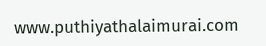www.puthiyathalaimurai.com